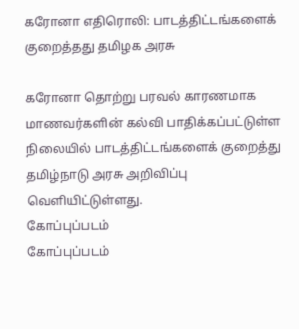கரோனா எதிரொலி: பாடத்திட்டங்களைக் குறைத்தது தமிழக அரசு

கரோனா தொற்று பரவல் காரணமாக மாணவர்களின் கல்வி பாதிக்கப்பட்டுள்ள நிலையில் பாடத்திட்டங்களைக் குறைத்து தமிழ்நாடு அரசு அறிவிப்பு வெளியிட்டுள்ளது.
கோப்புப்படம்
கோப்புப்படம்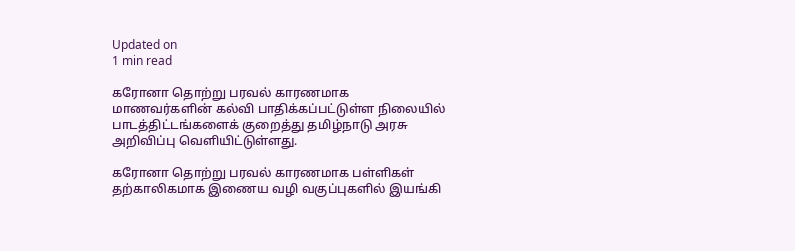Updated on
1 min read

கரோனா தொற்று பரவல் காரணமாக மாணவர்களின் கல்வி பாதிக்கப்பட்டுள்ள நிலையில் பாடத்திட்டங்களைக் குறைத்து தமிழ்நாடு அரசு அறிவிப்பு வெளியிட்டுள்ளது.

கரோனா தொற்று பரவல் காரணமாக பள்ளிகள் தற்காலிகமாக இணைய வழி வகுப்புகளில் இயங்கி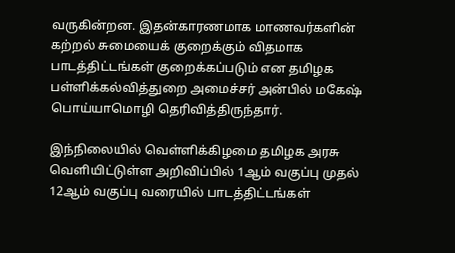வருகின்றன. இதன்காரணமாக மாணவர்களின் கற்றல் சுமையைக் குறைக்கும் விதமாக பாடத்திட்டங்கள் குறைக்கப்படும் என தமிழக பள்ளிக்கல்வித்துறை அமைச்சர் அன்பில் மகேஷ் பொய்யாமொழி தெரிவித்திருந்தார்.

இந்நிலையில் வெள்ளிக்கிழமை தமிழக அரசு வெளியிட்டுள்ள அறிவிப்பில் 1ஆம் வகுப்பு முதல் 12ஆம் வகுப்பு வரையில் பாடத்திட்டங்கள்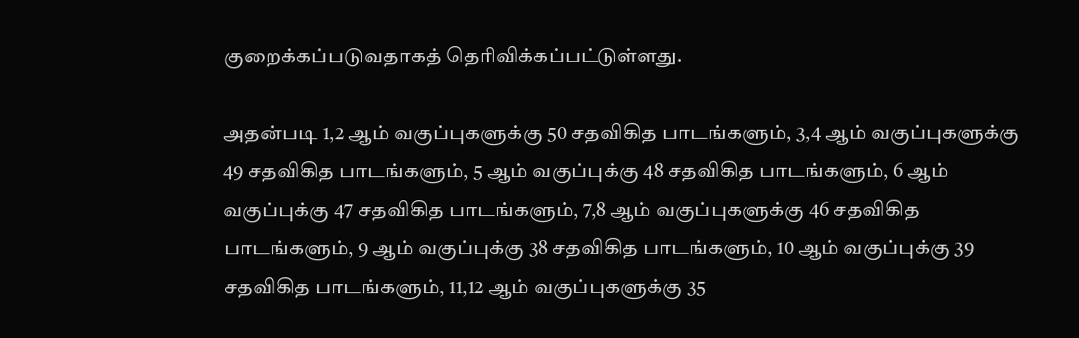குறைக்கப்படுவதாகத் தெரிவிக்கப்பட்டுள்ளது.

அதன்படி 1,2 ஆம் வகுப்புகளுக்கு 50 சதவிகித பாடங்களும், 3,4 ஆம் வகுப்புகளுக்கு 49 சதவிகித பாடங்களும், 5 ஆம் வகுப்புக்கு 48 சதவிகித பாடங்களும், 6 ஆம் வகுப்புக்கு 47 சதவிகித பாடங்களும், 7,8 ஆம் வகுப்புகளுக்கு 46 சதவிகித பாடங்களும், 9 ஆம் வகுப்புக்கு 38 சதவிகித பாடங்களும், 10 ஆம் வகுப்புக்கு 39 சதவிகித பாடங்களும், 11,12 ஆம் வகுப்புகளுக்கு 35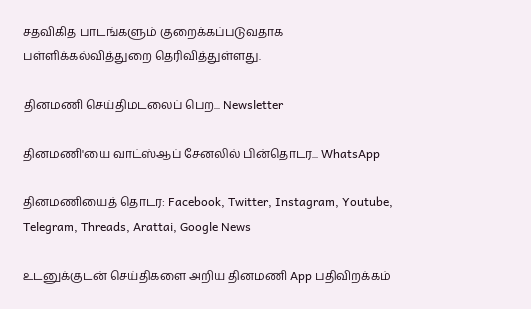சதவிகித பாடங்களும் குறைக்கப்படுவதாக பள்ளிக்கல்வித்துறை தெரிவித்துள்ளது.

தினமணி செய்திமடலைப் பெற... Newsletter

தினமணி'யை வாட்ஸ்ஆப் சேனலில் பின்தொடர... WhatsApp

தினமணியைத் தொடர: Facebook, Twitter, Instagram, Youtube, Telegram, Threads, Arattai, Google News

உடனுக்குடன் செய்திகளை அறிய தினமணி App பதிவிறக்கம்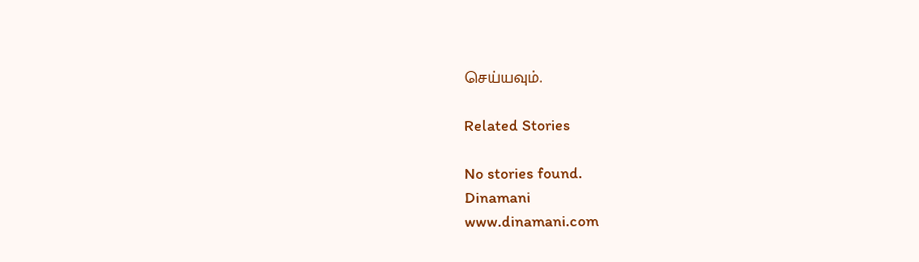செய்யவும்.

Related Stories

No stories found.
Dinamani
www.dinamani.com